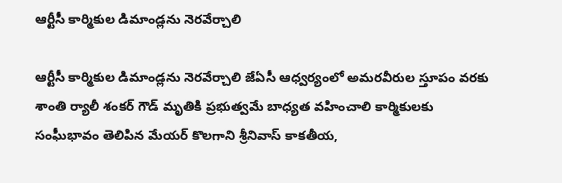ఆర్టీసీ కార్మికుల డిమాండ్లను నెరవేర్చాలి

ఆర్టీసీ కార్మికుల డిమాండ్లను నెరవేర్చాలి జేఏసీ ఆధ్వర్యంలో అమరవీరుల స్తూపం వరకు శాంతి ర్యాలీ శంకర్ గౌడ్ మృతికి ప్రభుత్వమే బాధ్యత వహించాలి కార్మికులకు సంఘీభావం తెలిపిన మేయర్ కొలగాని శ్రీనివాస్ కాకతీయ,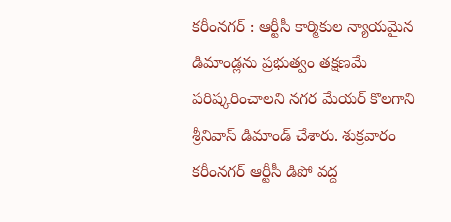కరీంనగర్ : ఆర్టీసీ కార్మికుల న్యాయమైన డిమాండ్లను ప్రభుత్వం తక్షణమే పరిష్కరించాలని నగర మేయర్ కొలగాని శ్రీనివాస్ డిమాండ్ చేశారు. శుక్రవారం కరీంనగర్ ఆర్టీసీ డిపో వద్ద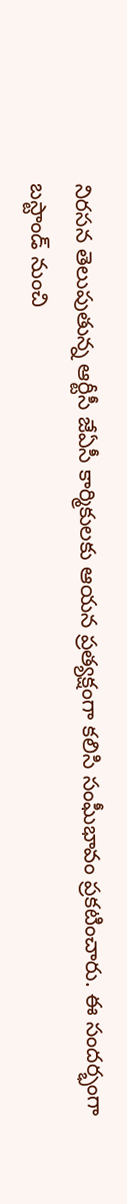నిరసన తెలుపుతున్న ఆర్టీసీ జేఏసీ కార్మికులకు ఆయన ప్రత్యక్షంగా కలిసి సంఘీభావం ప్రకటించారు. ఈ సందర్భంగా బస్టాండ్ నుంచి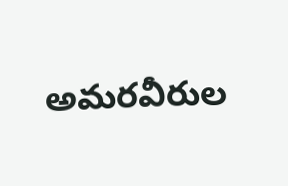అమరవీరుల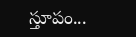స్తూపం...